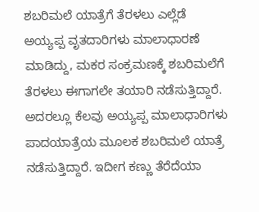ಶಬರಿಮಲೆ ಯಾತ್ರೆಗೆ ತೆರಳಲು ಎಲ್ಲೆಡೆ ಅಯ್ಯಪ್ಪ ವೃತದಾರಿಗಳು ಮಾಲಾಧಾರಣೆ ಮಾಡಿದ್ದು, ಮಕರ ಸಂಕ್ರಮಣಕ್ಕೆ ಶಬರಿಮಲೆಗೆ ತೆರಳಲು ಈಗಾಗಲೇ ತಯಾರಿ ನಡೆಸುತ್ತಿದ್ದಾರೆ. ಅದರಲ್ಲೂ ಕೆಲವು ಅಯ್ಯಪ್ಪ ಮಾಲಾಧಾರಿಗಳು ಪಾದಯಾತ್ರೆಯ ಮೂಲಕ ಶಬರಿಮಲೆ ಯಾತ್ರೆ ನಡೆಸುತ್ತಿದ್ದಾರೆ. ಇದೀಗ ಕಣ್ಣು ತೆರೆದೆಯಾ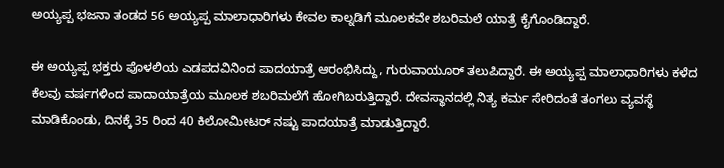ಅಯ್ಯಪ್ಪ ಭಜನಾ ತಂಡದ 56 ಅಯ್ಯಪ್ಪ ಮಾಲಾಧಾರಿಗಳು ಕೇವಲ ಕಾಲ್ನಡಿಗೆ ಮೂಲಕವೇ ಶಬರಿಮಲೆ ಯಾತ್ರೆ ಕೈಗೊಂಡಿದ್ದಾರೆ.

ಈ ಅಯ್ಯಪ್ಪ ಭಕ್ತರು ಪೊಳಲಿಯ ಎಡಪದವಿನಿಂದ ಪಾದಯಾತ್ರೆ ಆರಂಭಿಸಿದ್ದು, ಗುರುವಾಯೂರ್ ತಲುಪಿದ್ದಾರೆ. ಈ ಅಯ್ಯಪ್ಪ ಮಾಲಾಧಾರಿಗಳು ಕಳೆದ ಕೆಲವು ವರ್ಷಗಳಿಂದ ಪಾದಾಯಾತ್ರೆಯ ಮೂಲಕ ಶಬರಿಮಲೆಗೆ ಹೋಗಿಬರುತ್ತಿದ್ದಾರೆ. ದೇವಸ್ಥಾನದಲ್ಲಿ ನಿತ್ಯ ಕರ್ಮ ಸೇರಿದಂತೆ ತಂಗಲು ವ್ಯವಸ್ಥೆ ಮಾಡಿಕೊಂಡು, ದಿನಕ್ಕೆ 35 ರಿಂದ 40 ಕಿಲೋಮೀಟರ್ ನಷ್ಟು ಪಾದಯಾತ್ರೆ ಮಾಡುತ್ತಿದ್ದಾರೆ.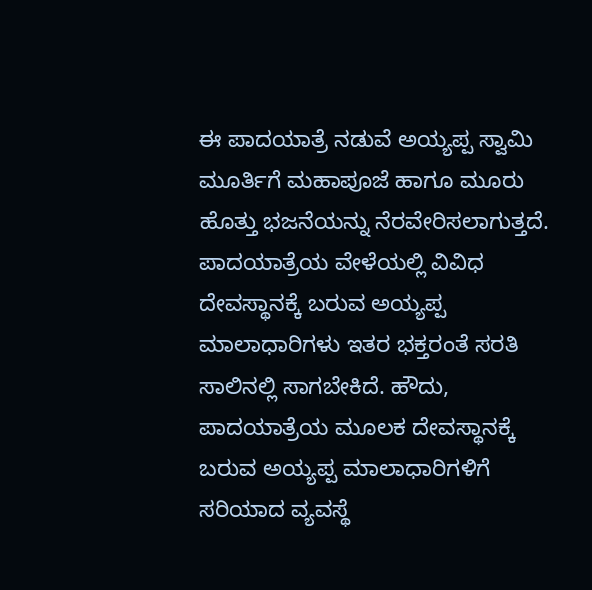ಈ ಪಾದಯಾತ್ರೆ ನಡುವೆ ಅಯ್ಯಪ್ಪ ಸ್ವಾಮಿ ಮೂರ್ತಿಗೆ ಮಹಾಪೂಜೆ ಹಾಗೂ ಮೂರು ಹೊತ್ತು ಭಜನೆಯನ್ನು ನೆರವೇರಿಸಲಾಗುತ್ತದೆ. ಪಾದಯಾತ್ರೆಯ ವೇಳೆಯಲ್ಲಿ ವಿವಿಧ ದೇವಸ್ಥಾನಕ್ಕೆ ಬರುವ ಅಯ್ಯಪ್ಪ ಮಾಲಾಧಾರಿಗಳು ಇತರ ಭಕ್ತರಂತೆ ಸರತಿ ಸಾಲಿನಲ್ಲಿ ಸಾಗಬೇಕಿದೆ. ಹೌದು, ಪಾದಯಾತ್ರೆಯ ಮೂಲಕ ದೇವಸ್ಥಾನಕ್ಕೆ ಬರುವ ಅಯ್ಯಪ್ಪ ಮಾಲಾಧಾರಿಗಳಿಗೆ ಸರಿಯಾದ ವ್ಯವಸ್ಥೆ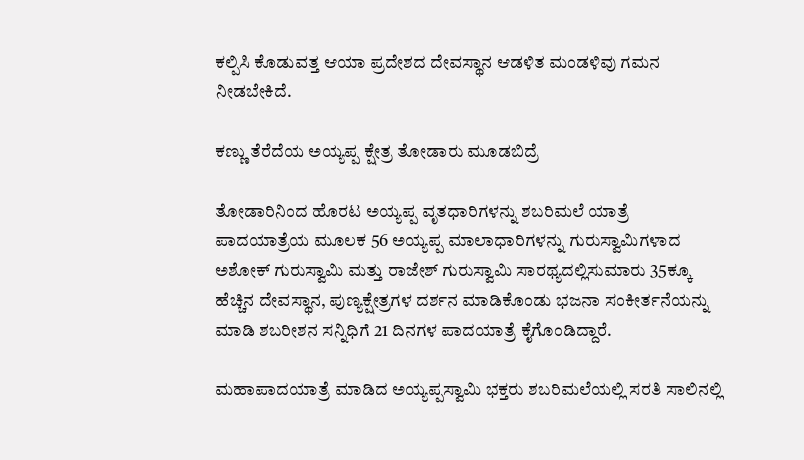ಕಲ್ಪಿಸಿ ಕೊಡುವತ್ತ ಆಯಾ ಪ್ರದೇಶದ ದೇವಸ್ಥಾನ ಆಡಳಿತ ಮಂಡಳಿವು ಗಮನ ನೀಡಬೇಕಿದೆ.

ಕಣ್ಣು ತೆರೆದೆಯ ಅಯ್ಯಪ್ಪ ಕ್ಷೇತ್ರ ತೋಡಾರು ಮೂಡಬಿದ್ರೆ

ತೋಡಾರಿನಿಂದ ಹೊರಟ ಅಯ್ಯಪ್ಪ ವೃತಧಾರಿಗಳನ್ನು ಶಬರಿಮಲೆ ಯಾತ್ರೆ ಪಾದಯಾತ್ರೆಯ ಮೂಲಕ 56 ಅಯ್ಯಪ್ಪ ಮಾಲಾಧಾರಿಗಳನ್ನು ಗುರುಸ್ವಾಮಿಗಳಾದ ಅಶೋಕ್ ಗುರುಸ್ವಾಮಿ ಮತ್ತು ರಾಜೇಶ್ ಗುರುಸ್ವಾಮಿ ಸಾರಥ್ಯದಲ್ಲಿಸುಮಾರು 35ಕ್ಕೂ ಹೆಚ್ಚಿನ ದೇವಸ್ಥಾನ, ಪುಣ್ಯಕ್ಷೇತ್ರಗಳ ದರ್ಶನ ಮಾಡಿಕೊಂಡು ಭಜನಾ ಸಂಕೀರ್ತನೆಯನ್ನು ಮಾಡಿ ಶಬರೀಶನ ಸನ್ನಿಧಿಗೆ 21 ದಿನಗಳ ಪಾದಯಾತ್ರೆ ಕೈಗೊಂಡಿದ್ದಾರೆ.

ಮಹಾಪಾದಯಾತ್ರೆ ಮಾಡಿದ ಅಯ್ಯಪ್ಪಸ್ವಾಮಿ ಭಕ್ತರು ಶಬರಿಮಲೆಯಲ್ಲಿ ಸರತಿ ಸಾಲಿನಲ್ಲಿ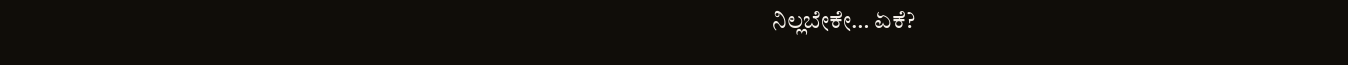ನಿಲ್ಲಬೇಕೇ… ಏಕೆ?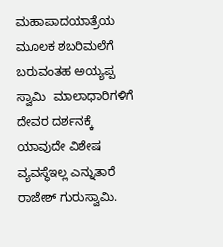ಮಹಾಪಾದಯಾತ್ರೆಯ ಮೂಲಕ ಶಬರಿಮಲೆಗೆ ಬರುವಂತಹ ಅಯ್ಯಪ್ಪ ಸ್ವಾಮಿ  ಮಾಲಾಧಾರಿಗಳಿಗೆ ದೇವರ ದರ್ಶನಕ್ಕೆ ಯಾವುದೇ ವಿಶೇಷ ವ್ಯವಸ್ಥೆಇಲ್ಲ ಎನ್ನುತಾರೆ ರಾಜೇಶ್‌ ಗುರುಸ್ವಾಮಿ.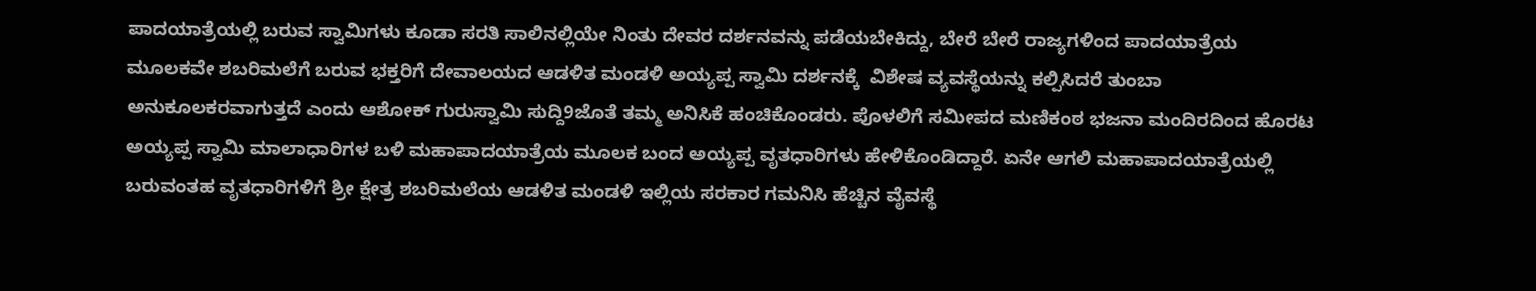ಪಾದಯಾತ್ರೆಯಲ್ಲಿ ಬರುವ ಸ್ವಾಮಿಗಳು ಕೂಡಾ ಸರತಿ ಸಾಲಿನಲ್ಲಿಯೇ ನಿಂತು ದೇವರ ದರ್ಶನವನ್ನು ಪಡೆಯಬೇಕಿದ್ದು, ಬೇರೆ ಬೇರೆ ರಾಜ್ಯಗಳಿಂದ ಪಾದಯಾತ್ರೆಯ ಮೂಲಕವೇ ಶಬರಿಮಲೆಗೆ ಬರುವ ಭಕ್ತರಿಗೆ ದೇವಾಲಯದ ಆಡಳಿತ ಮಂಡಳಿ ಅಯ್ಯಪ್ಪ ಸ್ವಾಮಿ ದರ್ಶನಕ್ಕೆ  ವಿಶೇಷ ವ್ಯವಸ್ಥೆಯನ್ನು ಕಲ್ಪಿಸಿದರೆ ತುಂಬಾ ಅನುಕೂಲಕರವಾಗುತ್ತದೆ ಎಂದು ಆಶೋಕ್‌ ಗುರುಸ್ವಾಮಿ ಸುದ್ದಿ9ಜೊತೆ ತಮ್ಮ ಅನಿಸಿಕೆ ಹಂಚಿಕೊಂಡರು. ಪೊಳಲಿಗೆ ಸಮೀಪದ ಮಣಿಕಂಠ ಭಜನಾ ಮಂದಿರದಿಂದ ಹೊರಟ ಅಯ್ಯಪ್ಪ ಸ್ವಾಮಿ ಮಾಲಾಧಾರಿಗಳ ಬಳಿ ಮಹಾಪಾದಯಾತ್ರೆಯ ಮೂಲಕ ಬಂದ ಅಯ್ಯಪ್ಪ ವೃತಧಾರಿಗಳು ಹೇಳಿಕೊಂಡಿದ್ದಾರೆ. ಏನೇ ಆಗಲಿ ಮಹಾಪಾದಯಾತ್ರೆಯಲ್ಲಿ ಬರುವಂತಹ ವೃತಧಾರಿಗಳಿಗೆ ಶ್ರೀ ಕ್ಷೇತ್ರ ಶಬರಿಮಲೆಯ ಆಡಳಿತ ಮಂಡಳಿ ಇಲ್ಲಿಯ ಸರಕಾರ ಗಮನಿಸಿ ಹೆಚ್ಚಿನ ವೈವಸ್ಥೆ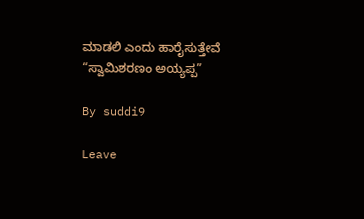ಮಾಡಲಿ ಎಂದು ಹಾರೈಸುತ್ತೇವೆ “ಸ್ವಾಮಿಶರಣಂ ಅಯ್ಯಪ್ಪ”

By suddi9

Leave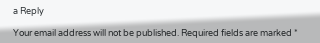a Reply

Your email address will not be published. Required fields are marked *